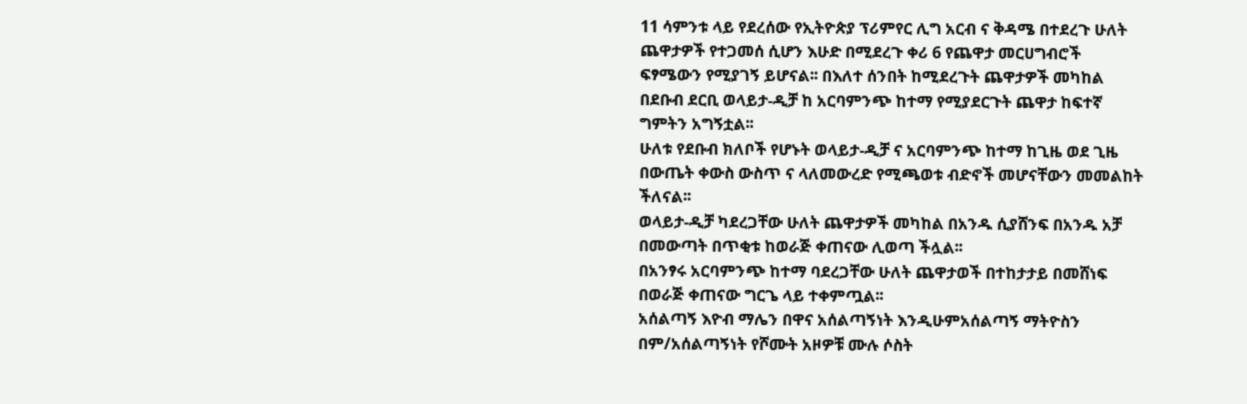11 ሳምንቱ ላይ የደረሰው የኢትዮጵያ ፕሪምየር ሊግ አርብ ና ቅዳሜ በተደረጉ ሁለት ጨዋታዎች የተጋመሰ ሲሆን እሁድ በሚደረጉ ቀሪ 6 የጨዋታ መርሀግብሮች ፍፃሜውን የሚያገኝ ይሆናል፡፡ በእለተ ሰንበት ከሚደረጉት ጨዋታዎች መካከል በደቡብ ደርቢ ወላይታ-ዲቻ ከ አርባምንጭ ከተማ የሚያደርጉት ጨዋታ ከፍተኛ ግምትን አግኝቷል፡፡
ሁለቱ የደቡብ ክለቦች የሆኑት ወላይታ-ዲቻ ና አርባምንጭ ከተማ ከጊዜ ወደ ጊዜ በውጤት ቀውስ ውስጥ ና ላለመውረድ የሚጫወቱ ብድኖች መሆናቸውን መመልከት ችለናል፡፡
ወላይታ-ዲቻ ካደረጋቸው ሁለት ጨዋታዎች መካከል በአንዱ ሲያሸንፍ በአንዱ አቻ በመውጣት በጥቂቱ ከወራጅ ቀጠናው ሊወጣ ችሏል፡፡
በአንፃሩ አርባምንጭ ከተማ ባደረጋቸው ሁለት ጨዋታወች በተከታታይ በመሸነፍ በወራጅ ቀጠናው ግርጌ ላይ ተቀምጧል፡፡
አሰልጣኝ እዮብ ማሌን በዋና አሰልጣኝነት እንዲሁምአሰልጣኝ ማትዮስን በም/አሰልጣኝነት የሾሙት አዞዎቹ ሙሉ ሶስት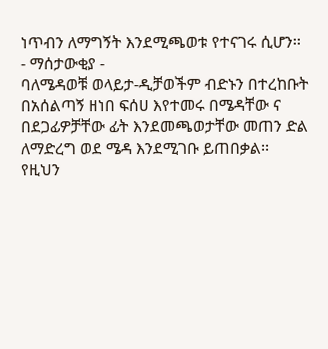ነጥብን ለማግኝት እንደሚጫወቱ የተናገሩ ሲሆን፡፡
- ማሰታውቂያ -
ባለሜዳወቹ ወላይታ-ዲቻወችም ብድኑን በተረከቡት በአሰልጣኝ ዘነበ ፍሰሀ እየተመሩ በሜዳቸው ና በደጋፊዎቻቸው ፊት እንደመጫወታቸው መጠን ድል ለማድረግ ወደ ሜዳ እንደሚገቡ ይጠበቃል፡፡
የዚህን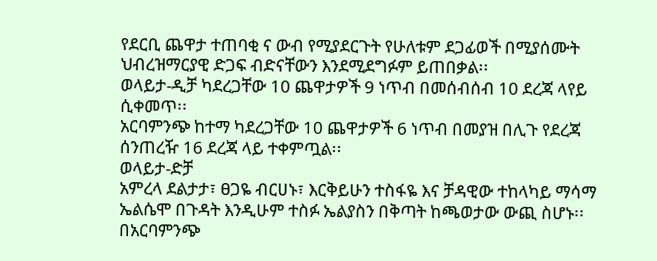የደርቢ ጨዋታ ተጠባቂ ና ውብ የሚያደርጉት የሁለቱም ደጋፊወች በሚያሰሙት ህብረዝማርያዊ ድጋፍ ብድናቸውን እንደሚደግፉም ይጠበቃል፡፡
ወላይታ-ዲቻ ካደረጋቸው 10 ጨዋታዎች 9 ነጥብ በመሰብሰብ 10 ደረጃ ላየይ ሲቀመጥ፡፡
አርባምንጭ ከተማ ካደረጋቸው 10 ጨዋታዎች 6 ነጥብ በመያዝ በሊጉ የደረጃ ሰንጠረዥ 16 ደረጃ ላይ ተቀምጧል፡፡
ወላይታ-ድቻ
አምረላ ደልታታ፣ ፀጋዬ ብርሀኑ፣ እርቅይሁን ተስፋዬ እና ቻዳዊው ተከላካይ ማሳማ ኤልሴሞ በጉዳት እንዲሁም ተስፉ ኤልያስን በቅጣት ከጫወታው ውጪ ስሆኑ፡፡
በአርባምንጭ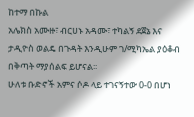ከተማ በኩል
አሌክስ አሙዙ፣ ብርሀኑ አዳሙ፣ ተካልኝ ደጀኔ እና ታዲዮስ ወልዴ በጉዳት እንዲሁም ገ/ሚካኤል ያዕቆብ በቅጣት ማያሰልፍ ይሆናል፡፡
ሁለቱ ቡድኖች አምና ሶዶ ላይ ተገናኝተው 0-0 በሆነ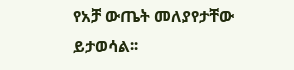የአቻ ውጤት መለያየታቸው ይታወሳል፡፡